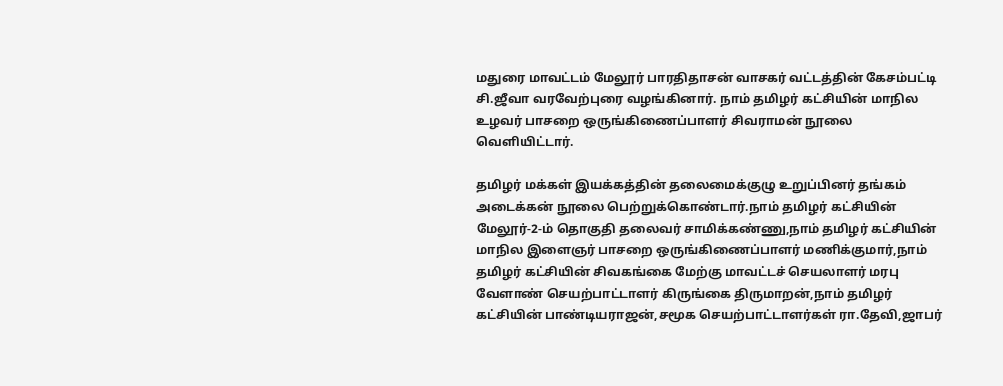மதுரை மாவட்டம் மேலூர் பாரதிதாசன் வாசகர் வட்டத்தின் கேசம்பட்டி சி.ஜீவா வரவேற்புரை வழங்கினார். நாம் தமிழர் கட்சியின் மாநில உழவர் பாசறை ஒருங்கிணைப்பாளர் சிவராமன் நூலை வெளியிட்டார்.

தமிழர் மக்கள் இயக்கத்தின் தலைமைக்குழு உறுப்பினர் தங்கம் அடைக்கன் நூலை பெற்றுக்கொண்டார்.நாம் தமிழர் கட்சியின் மேலூர்-2-ம் தொகுதி தலைவர் சாமிக்கண்ணு,நாம் தமிழர் கட்சியின் மாநில இளைஞர் பாசறை ஒருங்கிணைப்பாளர் மணிக்குமார்,நாம் தமிழர் கட்சியின் சிவகங்கை மேற்கு மாவட்டச் செயலாளர் மரபு வேளாண் செயற்பாட்டாளர் கிருங்கை திருமாறன்,நாம் தமிழர் கட்சியின் பாண்டியராஜன்,சமூக செயற்பாட்டாளர்கள் ரா.தேவி,ஜாபர்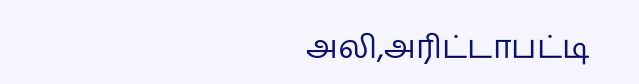அலி,அரிட்டாபட்டி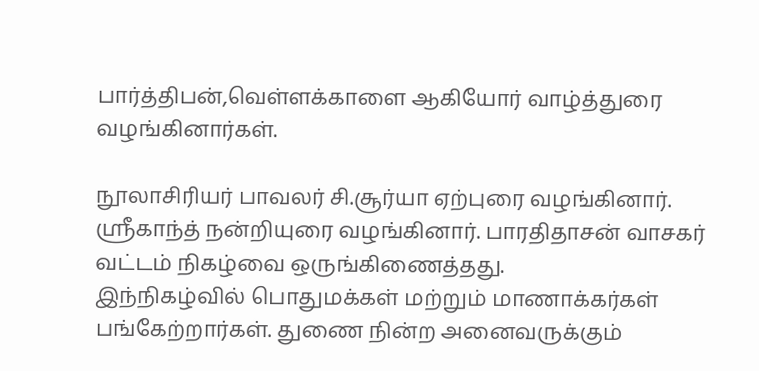பார்த்திபன்,வெள்ளக்காளை ஆகியோர் வாழ்த்துரை வழங்கினார்கள்.

நூலாசிரியர் பாவலர் சி.சூர்யா ஏற்புரை வழங்கினார். ஸ்ரீகாந்த் நன்றியுரை வழங்கினார். பாரதிதாசன் வாசகர் வட்டம் நிகழ்வை ஒருங்கிணைத்தது.
இந்நிகழ்வில் பொதுமக்கள் மற்றும் மாணாக்கர்கள் பங்கேற்றார்கள். துணை நின்ற அனைவருக்கும்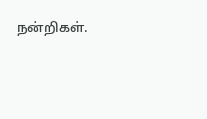நன்றிகள்.